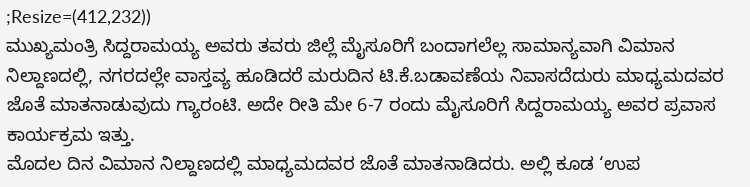;Resize=(412,232))
ಮುಖ್ಯಮಂತ್ರಿ ಸಿದ್ದರಾಮಯ್ಯ ಅವರು ತವರು ಜಿಲ್ಲೆ ಮೈಸೂರಿಗೆ ಬಂದಾಗಲೆಲ್ಲ ಸಾಮಾನ್ಯವಾಗಿ ವಿಮಾನ ನಿಲ್ದಾಣದಲ್ಲಿ, ನಗರದಲ್ಲೇ ವಾಸ್ತವ್ಯ ಹೂಡಿದರೆ ಮರುದಿನ ಟಿ.ಕೆ.ಬಡಾವಣೆಯ ನಿವಾಸದೆದುರು ಮಾಧ್ಯಮದವರ ಜೊತೆ ಮಾತನಾಡುವುದು ಗ್ಯಾರಂಟಿ. ಅದೇ ರೀತಿ ಮೇ 6-7 ರಂದು ಮೈಸೂರಿಗೆ ಸಿದ್ದರಾಮಯ್ಯ ಅವರ ಪ್ರವಾಸ ಕಾರ್ಯಕ್ರಮ ಇತ್ತು.
ಮೊದಲ ದಿನ ವಿಮಾನ ನಿಲ್ದಾಣದಲ್ಲಿ ಮಾಧ್ಯಮದವರ ಜೊತೆ ಮಾತನಾಡಿದರು. ಅಲ್ಲಿ ಕೂಡ ‘ಉಪ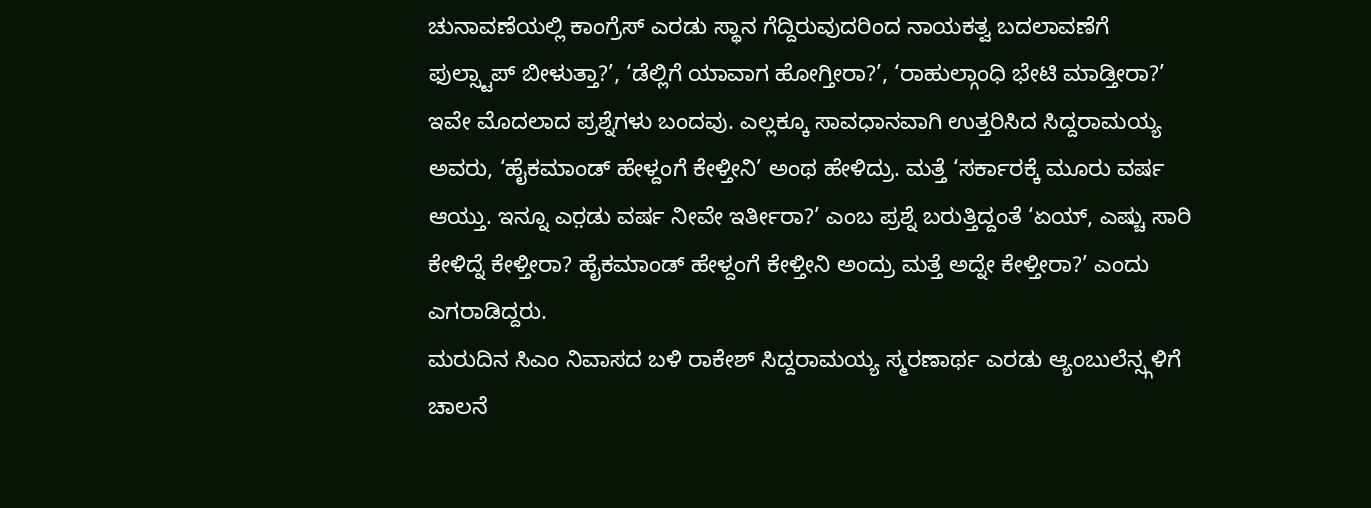ಚುನಾವಣೆಯಲ್ಲಿ ಕಾಂಗ್ರೆಸ್ ಎರಡು ಸ್ಥಾನ ಗೆದ್ದಿರುವುದರಿಂದ ನಾಯಕತ್ವ ಬದಲಾವಣೆಗೆ ಫುಲ್ಸ್ಟಾಪ್ ಬೀಳುತ್ತಾ?’, ‘ಡೆಲ್ಲಿಗೆ ಯಾವಾಗ ಹೋಗ್ತೀರಾ?’, ‘ರಾಹುಲ್ಗಾಂಧಿ ಭೇಟಿ ಮಾಡ್ತೀರಾ?’ ಇವೇ ಮೊದಲಾದ ಪ್ರಶ್ನೆಗಳು ಬಂದವು. ಎಲ್ಲಕ್ಕೂ ಸಾವಧಾನವಾಗಿ ಉತ್ತರಿಸಿದ ಸಿದ್ದರಾಮಯ್ಯ ಅವರು, ‘ಹೈಕಮಾಂಡ್ ಹೇಳ್ದಂಗೆ ಕೇಳ್ತೀನಿ’ ಅಂಥ ಹೇಳಿದ್ರು. ಮತ್ತೆ ‘ಸರ್ಕಾರಕ್ಕೆ ಮೂರು ವರ್ಷ ಆಯ್ತು. ಇನ್ನೂ ಎರ಼ಡು ವರ್ಷ ನೀವೇ ಇರ್ತೀರಾ?’ ಎಂಬ ಪ್ರಶ್ನೆ ಬರುತ್ತಿದ್ದಂತೆ ‘ಏಯ್, ಎಷ್ಚು ಸಾರಿ ಕೇಳಿದ್ನೆ ಕೇಳ್ತೀರಾ? ಹೈಕಮಾಂಡ್ ಹೇಳ್ದಂಗೆ ಕೇಳ್ತೀನಿ ಅಂದ್ರು ಮತ್ತೆ ಅದ್ನೇ ಕೇಳ್ತೀರಾ?’ ಎಂದು ಎಗರಾಡಿದ್ದರು.
ಮರುದಿನ ಸಿಎಂ ನಿವಾಸದ ಬಳಿ ರಾಕೇಶ್ ಸಿದ್ದರಾಮಯ್ಯ ಸ್ಮರಣಾರ್ಥ ಎರಡು ಆ್ಯಂಬುಲೆನ್ಸ್ಗಳಿಗೆ ಚಾಲನೆ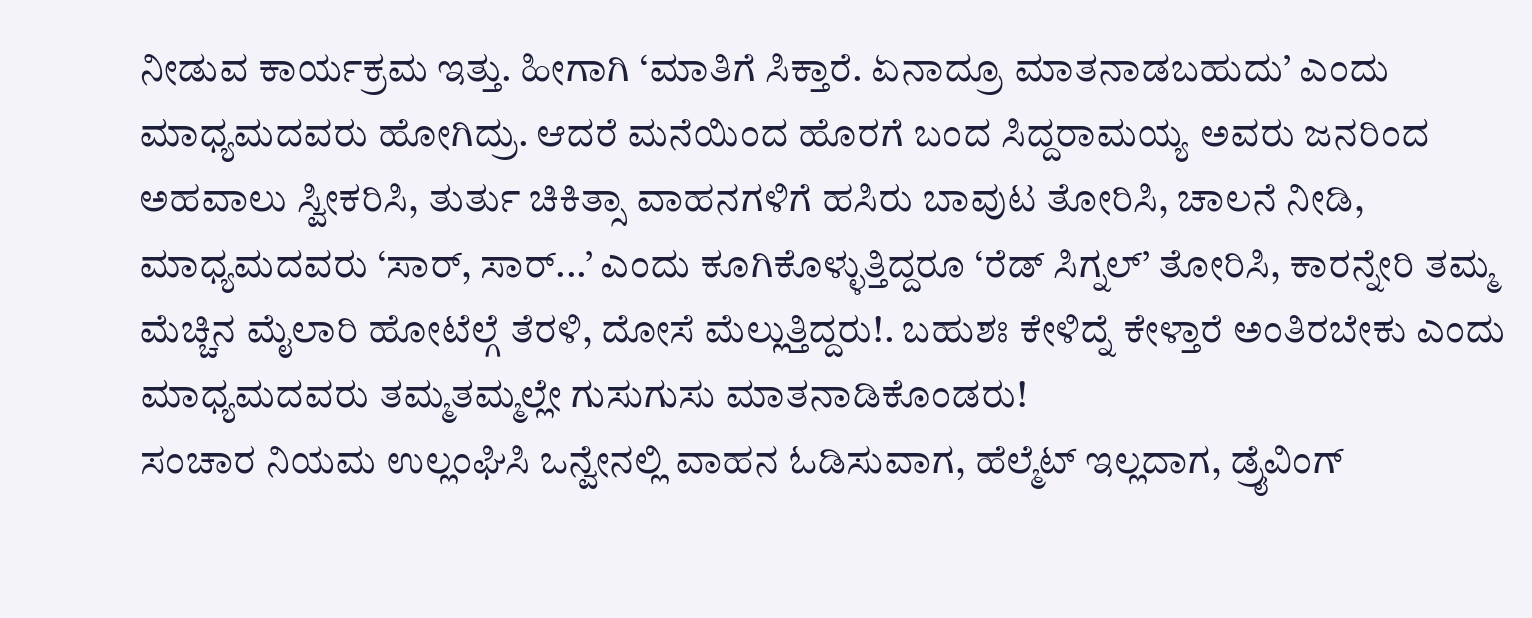ನೀಡುವ ಕಾರ್ಯಕ್ರಮ ಇತ್ತು. ಹೀಗಾಗಿ ‘ಮಾತಿಗೆ ಸಿಕ್ತಾರೆ. ಏನಾದ್ರೂ ಮಾತನಾಡಬಹುದು’ ಎಂದು ಮಾಧ್ಯಮದವರು ಹೋಗಿದ್ರು. ಆದರೆ ಮನೆಯಿಂದ ಹೊರಗೆ ಬಂದ ಸಿದ್ದರಾಮಯ್ಯ ಅವರು ಜನರಿಂದ ಅಹವಾಲು ಸ್ವೀಕರಿಸಿ, ತುರ್ತು ಚಿಕಿತ್ಸಾ ವಾಹನಗಳಿಗೆ ಹಸಿರು ಬಾವುಟ ತೋರಿಸಿ, ಚಾಲನೆ ನೀಡಿ, ಮಾಧ್ಯಮದವರು ‘ಸಾರ್, ಸಾರ್...’ ಎಂದು ಕೂಗಿಕೊಳ್ಳುತ್ತಿದ್ದರೂ ‘ರೆಡ್ ಸಿಗ್ನಲ್’ ತೋರಿಸಿ, ಕಾರನ್ನೇರಿ ತಮ್ಮ ಮೆಚ್ಚಿನ ಮೈಲಾರಿ ಹೋಟೆಲ್ಗೆ ತೆರಳಿ, ದೋಸೆ ಮೆಲ್ಲುತ್ತಿದ್ದರು!. ಬಹುಶಃ ಕೇಳಿದ್ನೆ ಕೇಳ್ತಾರೆ ಅಂತಿರಬೇಕು ಎಂದು ಮಾಧ್ಯಮದವರು ತಮ್ಮತಮ್ಮಲ್ಲೇ ಗುಸುಗುಸು ಮಾತನಾಡಿಕೊಂಡರು!
ಸಂಚಾರ ನಿಯಮ ಉಲ್ಲಂಘಿಸಿ ಒನ್ವೇನಲ್ಲಿ ವಾಹನ ಓಡಿಸುವಾಗ, ಹೆಲ್ಮೆಟ್ ಇಲ್ಲದಾಗ, ಡ್ರೈವಿಂಗ್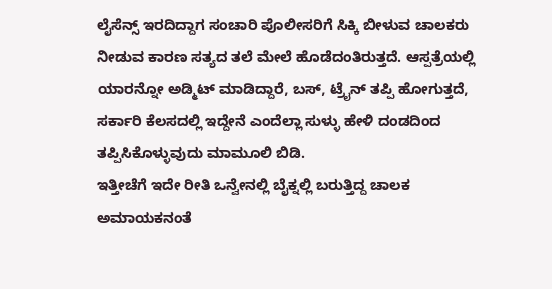ಲೈಸೆನ್ಸ್ ಇರದಿದ್ದಾಗ ಸಂಚಾರಿ ಪೊಲೀಸರಿಗೆ ಸಿಕ್ಕಿ ಬೀಳುವ ಚಾಲಕರು ನೀಡುವ ಕಾರಣ ಸತ್ಯದ ತಲೆ ಮೇಲೆ ಹೊಡೆದಂತಿರುತ್ತದೆ. ಆಸ್ಪತ್ರೆಯಲ್ಲಿ ಯಾರನ್ನೋ ಅಡ್ಮಿಟ್ ಮಾಡಿದ್ದಾರೆ, ಬಸ್, ಟ್ರೈನ್ ತಪ್ಪಿ ಹೋಗುತ್ತದೆ, ಸರ್ಕಾರಿ ಕೆಲಸದಲ್ಲಿ ಇದ್ದೇನೆ ಎಂದೆಲ್ಲಾ ಸುಳ್ಳು ಹೇಳಿ ದಂಡದಿಂದ ತಪ್ಪಿಸಿಕೊಳ್ಳುವುದು ಮಾಮೂಲಿ ಬಿಡಿ.
ಇತ್ತೀಚೆಗೆ ಇದೇ ರೀತಿ ಒನ್ವೇನಲ್ಲಿ ಬೈಕ್ನಲ್ಲಿ ಬರುತ್ತಿದ್ದ ಚಾಲಕ ಅಮಾಯಕನಂತೆ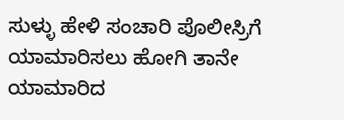ಸುಳ್ಳು ಹೇಳಿ ಸಂಚಾರಿ ಪೊಲೀಸ್ರಿಗೆ ಯಾಮಾರಿಸಲು ಹೋಗಿ ತಾನೇ ಯಾಮಾರಿದ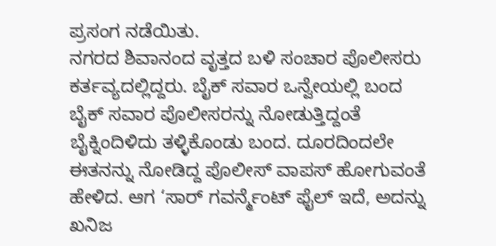ಪ್ರಸಂಗ ನಡೆಯಿತು.
ನಗರದ ಶಿವಾನಂದ ವೃತ್ತದ ಬಳಿ ಸಂಚಾರ ಪೊಲೀಸರು ಕರ್ತವ್ಯದಲ್ಲಿದ್ದರು. ಬೈಕ್ ಸವಾರ ಒನ್ವೇಯಲ್ಲಿ ಬಂದ ಬೈಕ್ ಸವಾರ ಪೊಲೀಸರನ್ನು ನೋಡುತ್ತಿದ್ದಂತೆ ಬೈಕ್ನಿಂದಿಳಿದು ತಳ್ಳಿಕೊಂಡು ಬಂದ. ದೂರದಿಂದಲೇ ಈತನನ್ನು ನೋಡಿದ್ದ ಪೊಲೀಸ್ ವಾಪಸ್ ಹೋಗುವಂತೆ ಹೇಳಿದ. ಆಗ ‘ಸಾರ್ ಗವರ್ನ್ಮೆಂಟ್ ಫೈಲ್ ಇದೆ, ಅದನ್ನು ಖನಿಜ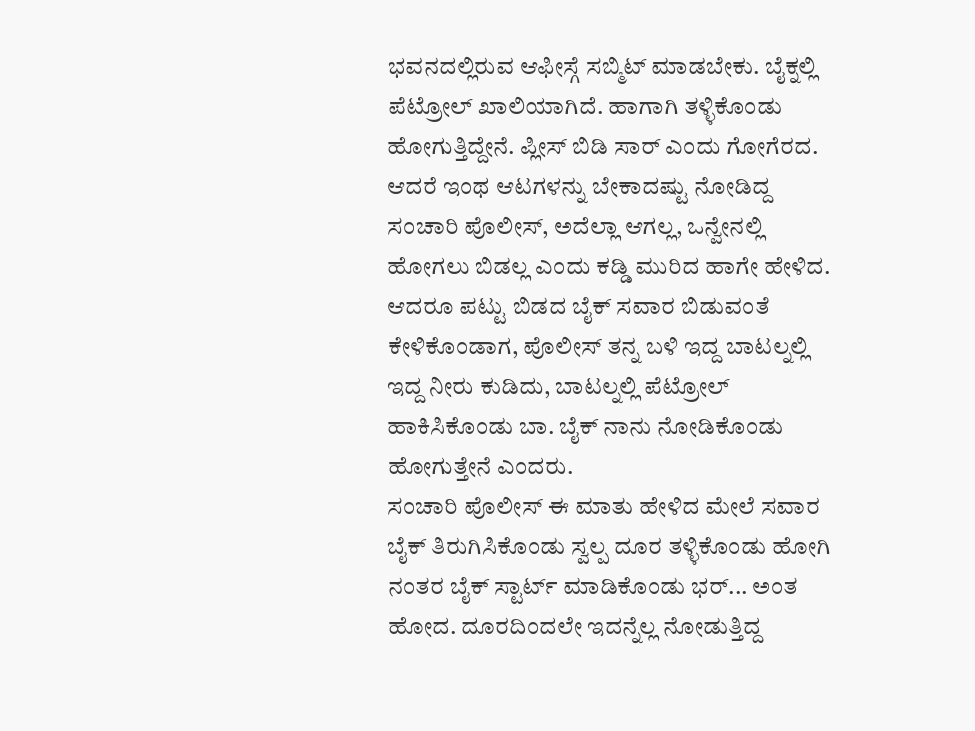ಭವನದಲ್ಲಿರುವ ಆಫೀಸ್ಗೆ ಸಬ್ಮಿಟ್ ಮಾಡಬೇಕು. ಬೈಕ್ನಲ್ಲಿ ಪೆಟ್ರೋಲ್ ಖಾಲಿಯಾಗಿದೆ. ಹಾಗಾಗಿ ತಳ್ಳಿಕೊಂಡು ಹೋಗುತ್ತಿದ್ದೇನೆ. ಪ್ಲೀಸ್ ಬಿಡಿ ಸಾರ್ ಎಂದು ಗೋಗೆರದ. ಆದರೆ ಇಂಥ ಆಟಗಳನ್ನು ಬೇಕಾದಷ್ಟು ನೋಡಿದ್ದ ಸಂಚಾರಿ ಪೊಲೀಸ್, ಅದೆಲ್ಲಾ ಆಗಲ್ಲ, ಒನ್ವೇನಲ್ಲಿ ಹೋಗಲು ಬಿಡಲ್ಲ ಎಂದು ಕಡ್ಡಿ ಮುರಿದ ಹಾಗೇ ಹೇಳಿದ. ಆದರೂ ಪಟ್ಟು ಬಿಡದ ಬೈಕ್ ಸವಾರ ಬಿಡುವಂತೆ ಕೇಳಿಕೊಂಡಾಗ, ಪೊಲೀಸ್ ತನ್ನ ಬಳಿ ಇದ್ದ ಬಾಟಲ್ನಲ್ಲಿ ಇದ್ದ ನೀರು ಕುಡಿದು, ಬಾಟಲ್ನಲ್ಲಿ ಪೆಟ್ರೋಲ್ ಹಾಕಿಸಿಕೊಂಡು ಬಾ. ಬೈಕ್ ನಾನು ನೋಡಿಕೊಂಡು ಹೋಗುತ್ತೇನೆ ಎಂದರು.
ಸಂಚಾರಿ ಪೊಲೀಸ್ ಈ ಮಾತು ಹೇಳಿದ ಮೇಲೆ ಸವಾರ ಬೈಕ್ ತಿರುಗಿಸಿಕೊಂಡು ಸ್ವಲ್ಪ ದೂರ ತಳ್ಳಿಕೊಂಡು ಹೋಗಿ ನಂತರ ಬೈಕ್ ಸ್ಟಾರ್ಟ್ ಮಾಡಿಕೊಂಡು ಭರ್... ಅಂತ ಹೋದ. ದೂರದಿಂದಲೇ ಇದನ್ನೆಲ್ಲ ನೋಡುತ್ತಿದ್ದ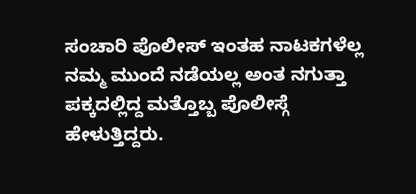ಸಂಚಾರಿ ಪೊಲೀಸ್ ಇಂತಹ ನಾಟಕಗಳೆಲ್ಲ ನಮ್ಮ ಮುಂದೆ ನಡೆಯಲ್ಲ ಅಂತ ನಗುತ್ತಾ ಪಕ್ಕದಲ್ಲಿದ್ದ ಮತ್ತೊಬ್ಬ ಪೊಲೀಸ್ಗೆ ಹೇಳುತ್ತಿದ್ದರು.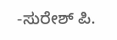-ಸುರೇಶ್ ಪಿ.